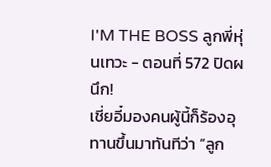I'M THE BOSS ลูกพี่หุ่นเทวะ - ตอนที่ 572 ปิดผนึก!
เชี่ยอี๋มองคนผู้นี้ก็ร้องอุทานขึ้นมาทันทีว่า “ลูก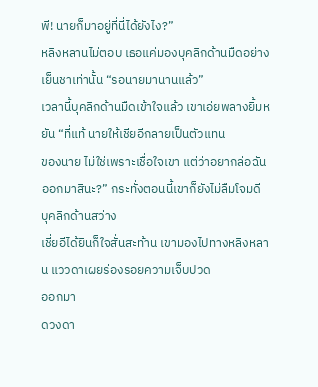พี! นายก็มาอยู่ที่นี่ได้ยังไง?”
หลิงหลานไม่ตอบ เธอแค่มองบุคลิกด้านมืดอย่างเย็นชาเท่านั้น “รอนายมานานแล้ว”
เวลานี้บุคลิกด้านมืดเข้าใจแล้ว เขาเอ่ยพลางยิ้มหยัน “ที่แท้ นายให้เชียอีกลายเป็นตัวแทน
ของนาย ไม่ใช่เพราะเชื่อใจเขา แต่ว่าอยากล่อฉันออกมาสินะ?” กระทั่งตอนนี้เขาก็ยังไม่ลืมโจมดี
บุคลิกด้านสว่าง
เชี่ยอีได้ยินก็ใจสั่นสะท้าน เขามองไปทางหลิงหลาน แววดาเผยร่องรอยความเจ็บปวด
ออกมา
ดวงดา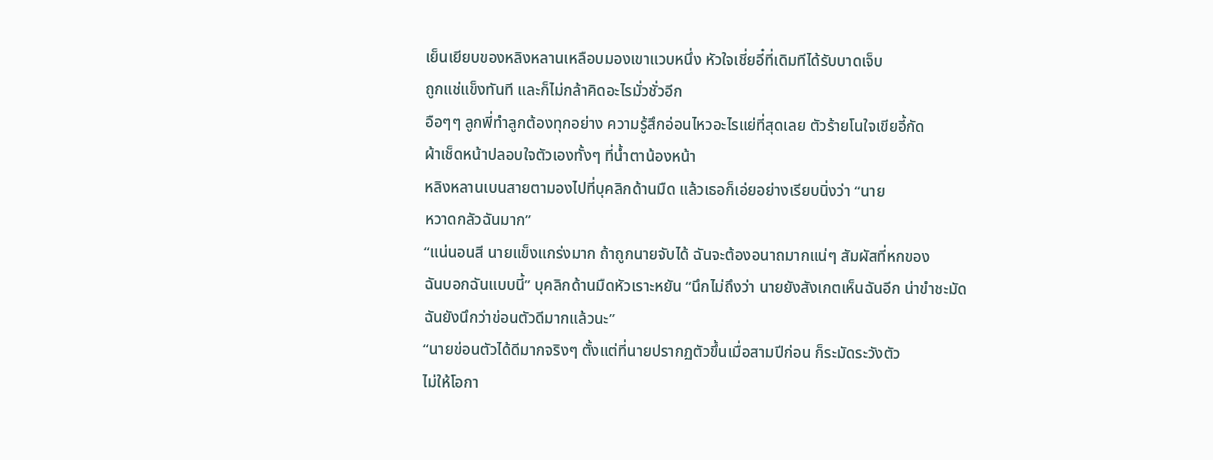เย็นเยียบของหลิงหลานเหลือบมองเขาแวบหนึ่ง หัวใจเชี่ยอี๋ที่เดิมทีได้รับบาดเจ็บ
ถูกแช่แข็งทันที และก็ไม่กล้าคิดอะไรมั่วชั่วอีก
อือๆๆ ลูกพี่ทำลูกต้องทุกอย่าง ความรู้สึกอ่อนไหวอะไรแย่ที่สุดเลย ตัวร้ายโนใจเขียอี้กัด
ผ้าเช็ดหน้าปลอบใจตัวเองทั้งๆ ที่น้ำตาน้องหน้า
หลิงหลานเบนสายตามองไปที่บุคลิกด้านมืด แล้วเธอก็เอ่ยอย่างเรียบนิ่งว่า “นาย
หวาดกลัวฉันมาก”
“แน่นอนสี นายแข็งแกร่งมาก ถ้าถูกนายจับได้ ฉันจะต้องอนาถมากแน่ๆ สัมผัสที่หกของ
ฉันบอกฉันแบบนี้” บุคลิกด้านมืดหัวเราะหยัน “นึกไม่ถึงว่า นายยังสังเกตเห็นฉันอีก น่าขำชะมัด
ฉันยังนึกว่าข่อนตัวดีมากแล้วนะ”
“นายข่อนตัวได้ดีมากจริงๆ ตั้งแต่ที่นายปรากฏตัวขึ้นเมื่อสามปีก่อน ก็ระมัดระวังตัว
ไม่ให้โอกา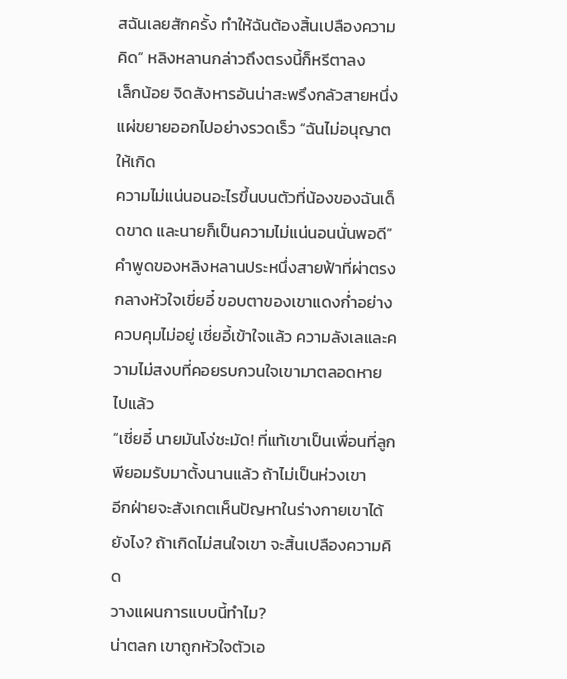สฉันเลยสักครั้ง ทำให้ฉันต้องสิ้นเปลืองความคิด” หลิงหลานกล่าวถึงตรงนี้ก็หรีตาลง
เล็กน้อย จิดสังหารอันน่าสะพรึงกลัวสายหนึ่งแผ่ขยายออกไปอย่างรวดเร็ว “ฉันไม่อนุญาตให้เกิด
ความไม่แน่นอนอะไรขึ้นบนตัวที่น้องของฉันเด็ดขาด และนายก็เป็นความไม่แน่นอนนั่นพอดี”
คำพูดของหลิงหลานประหนึ่งสายฟ้าที่ผ่าตรงกลางหัวใจเขี่ยอี๋ ขอบตาของเขาแดงก่ำอย่าง
ควบคุมไม่อยู่ เชี่ยอี้เข้าใจแล้ว ความลังเลและความไม่สงบที่คอยรบกวนใจเขามาตลอดหาย
ไปแล้ว
“เชี่ยอี๋ นายมันโง่ชะมัด! ที่แท้เขาเป็นเพื่อนที่ลูกพียอมรับมาตั้งนานแล้ว ถ้าไม่เป็นห่วงเขา
อีกฝ่ายจะสังเกตเห็นปัญหาในร่างกายเขาได้ยังไง? ถ้าเกิดไม่สนใจเขา จะสิ้นเปลืองความคิด
วางแผนการแบบนี้ทำไม?
น่าตลก เขาถูกหัวใจตัวเอ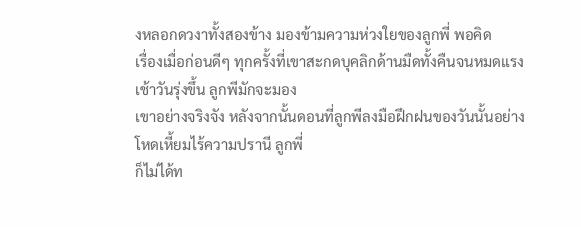งหลอกดวงาทั้งสองข้าง มองข้ามความห่วงใยของลูกพี่ พอคิด
เรื่องเมื่อก่อนดีๆ ทุกครั้งที่เขาสะกดบุคลิกด้านมืดทั้งคืนจนหมดแรง เช้าวันรุ่งขึ้น ลูกพีมักจะมอง
เขาอย่างจริงจัง หลังจากนั้นดอนที่ลูกพีลงมือฝึกฝนของวันนั้นอย่างโหดเหี้ยมไร้ความปรานี ลูกพี่
ก็ไม่ได้ท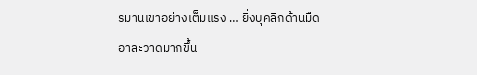รมานเขาอย่างเต็มแรง … ยิ่งบุคลิกด้านมืดอาละวาดมากขึ้น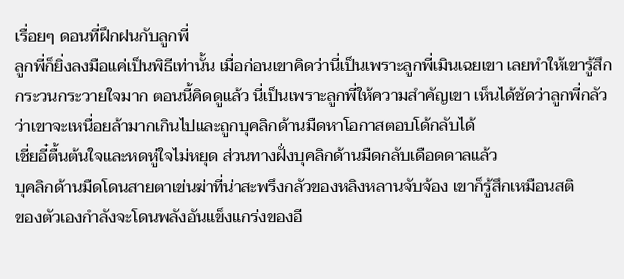เรื่อยๆ ดอนที่ฝึกฝนกับลูกพี่
ลูกพี่ก็ยิ่งลงมือแค่เป็นพิธีเท่านั้น เมื่อก่อนเขาคิดว่านี่เป็นเพราะลูกพี่เมินเฉยเขา เลยทำให้เขารู้สึก
กระวนกระวายใจมาก ตอนนี้คิดดูแล้ว นี่เป็นเพราะลูกพี่ให้ความสำคัญเขา เห็นได้ชัดว่าลูกพี่กลัว
ว่าเขาจะเหนื่อยล้ามากเกินไปและถูกบุคลิกด้านมืดหาโอกาสตอบโด้กลับได้
เชี่ยอี๋ตื้นต้นใจและหดหู่ใจไม่หยุด ส่วนทางฝั่งบุคลิกด้านมืดกลับเดือดดาลแล้ว
บุคลิกด้านมืดโดนสายตาเข่นฆ่าที่น่าสะพรึงกลัวของหลิงหลานจับจ้อง เขาก็รู้สึกเหมือนสติ
ของตัวเองกำลังจะโดนพลังอันแข็งแกร่งของอี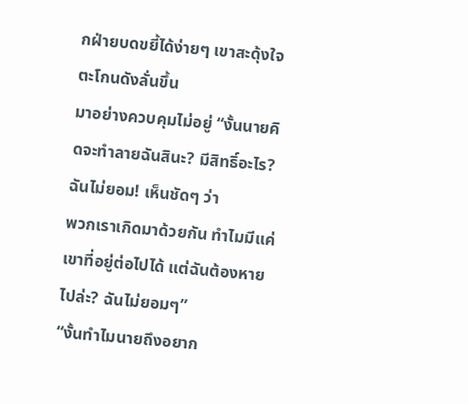กฝ่ายบดขยี้ได้ง่ายๆ เขาสะดุ้งใจ ตะโกนดังลั่นขึ้น
มาอย่างควบคุมไม่อยู่ “งั้นนายคิดจะทำลายฉันสินะ? มีสิทธิ์อะไร? ฉันไม่ยอม! เห็นชัดๆ ว่า
พวกเราเกิดมาด้วยกัน ทำไมมีแค่เขาที่อยู่ต่อไปได้ แต่ฉันต้องหายไปล่ะ? ฉันไม่ยอมๆ”
“งั้นทำไมนายถึงอยาก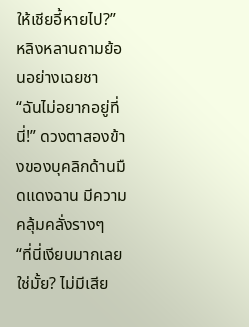ให้เชียอี้หายไป?” หลิงหลานถามย้อนอย่างเฉยชา
“ฉันไม่อยากอยู่ที่นี่!” ดวงตาสองข้างของบุคลิกด้านมืดแดงฉาน มีความคลุ้มคลั่งรางๆ
“ที่นี่เงียบมากเลยใช่มั้ย? ไม่มีเสีย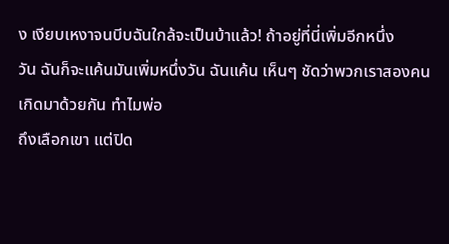ง เงียบเหงาจนบีบฉันใกล้จะเป็นบ้าแล้ว! ถ้าอยู่ที่นี่เพิ่มอีกหนึ่ง
วัน ฉันก็จะแค้นมันเพิ่มหนึ่งวัน ฉันแค้น เห็นๆ ชัดว่าพวกเราสองคนเกิดมาด้วยกัน ทำไมพ่อ
ถึงเลือกเขา แต่ปิด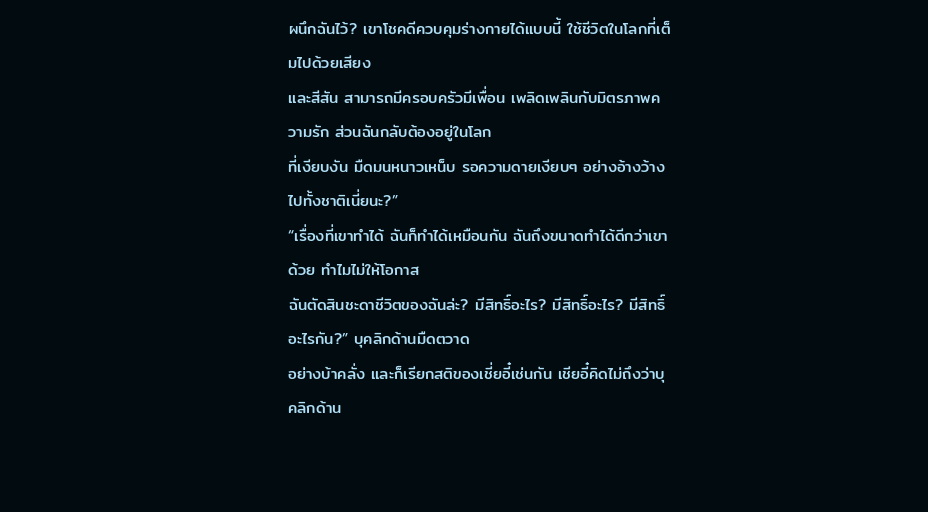ผนึกฉันไว้? เขาโชคดีควบคุมร่างกายได้แบบนี้ ใช้ชีวิตในโลกที่เต็มไปด้วยเสียง
และสีสัน สามารถมีครอบครัวมีเพื่อน เพลิดเพลินกับมิตรภาพความรัก ส่วนฉันกลับต้องอยู่ในโลก
ที่เงียบงัน มืดมนหนาวเหน็บ รอความดายเงียบๆ อย่างอ้างว้างไปทั้งชาติเนี่ยนะ?”
“เรื่องที่เขาทำได้ ฉันก็ทำได้เหมือนกัน ฉันถึงขนาดทำได้ดีกว่าเขาด้วย ทำไมไม่ให้โอกาส
ฉันตัดสินชะดาชีวิตของฉันล่ะ? มีสิทธิ์อะไร? มีสิทธิ์อะไร? มีสิทธิ์อะไรกัน?” บุคลิกด้านมืดตวาด
อย่างบ้าคลั่ง และก็เรียกสติของเชี่ยอี๋เช่นกัน เชียอี๋คิดไม่ถึงว่าบุคลิกด้าน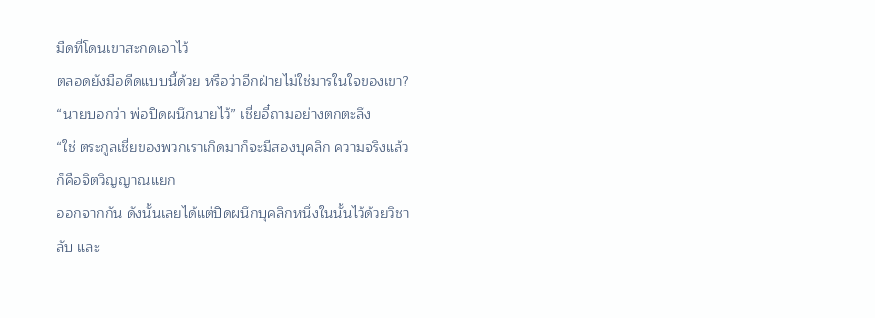มืดที่โดนเขาสะกดเอาไว้
ตลอดยังมือดีดแบบนี้ด้วย หรือว่าอีกฝ่ายไม่ใช่มารในใจของเขา?
“นายบอกว่า พ่อปิดผนึกนายไว้” เชี่ยอี๋ถามอย่างตกตะลึง
“ใช่ ตระกูลเชี่ยของพวกเราเกิดมาก็จะมีสองบุคลิก ความจริงแล้วก็คือจิตวิญญาณแยก
ออกจากกัน ดังนั้นเลยได้แต่ปิดผนึกบุคลิกหนึ่งในนั้นไว้ด้วยวิชาลับ และ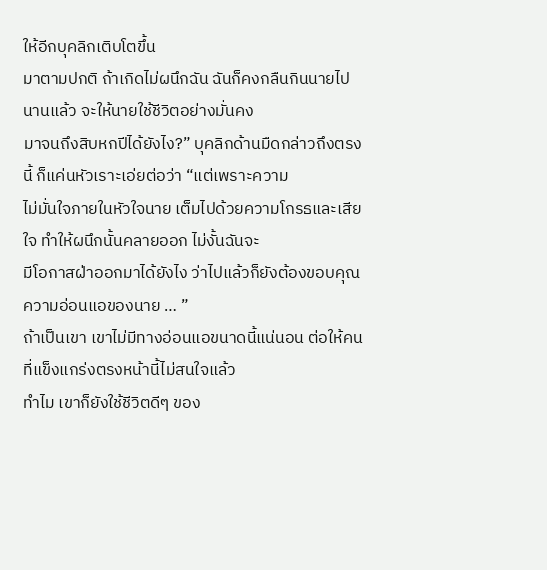ให้อีกบุคลิกเติบโตขึ้น
มาตามปกติ ถ้าเกิดไม่ผนึกฉัน ฉันก็คงกลืนกินนายไปนานแล้ว จะให้นายใช้ชีวิตอย่างมั่นคง
มาจนถึงสิบหกปีได้ยังไง?” บุคลิกด้านมืดกล่าวถึงตรงนี้ ก็แค่นหัวเราะเอ่ยต่อว่า “แต่เพราะความ
ไม่มั่นใจภายในหัวใจนาย เต็มไปด้วยความโกรธและเสียใจ ทำให้ผนึกนั้นคลายออก ไม่งั้นฉันจะ
มีโอกาสฝ่าออกมาได้ยังไง ว่าไปแล้วก็ยังต้องขอบคุณความอ่อนแอของนาย … ”
ถ้าเป็นเขา เขาไม่มีทางอ่อนแอขนาดนี้แน่นอน ต่อให้คนที่แข็งแกร่งตรงหน้านี้ไม่สนใจแล้ว
ทำไม เขาก็ยังใช้ชีวิตดีๆ ของ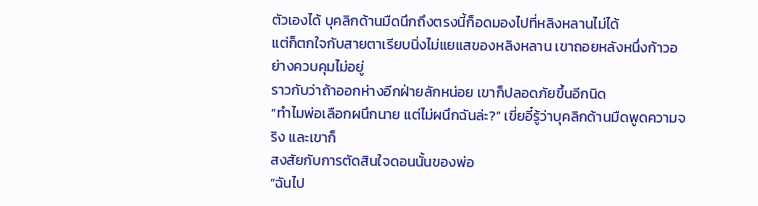ตัวเองได้ บุคลิกด้านมืดนึกถึงตรงนี้ก็อดมองไปที่หลิงหลานไม่ได้
แต่ก็ตกใจกับสายตาเรียบนิ่งไม่แยแสของหลิงหลาน เขาถอยหลังหนึ่งก้าวอย่างควบคุมไม่อยู่
ราวกับว่าถ้าออกห่างอีกฝ่ายลักหน่อย เขาก็ปลอดภัยขึ้นอีกนิด
“ทำไมพ่อเลือกผนึกนาย แต่ไม่ผนึกฉันล่ะ?” เขี่ยอี๋รู้ว่าบุคลิกด้านมืดพูดความจริง และเขาก็
สงสัยกับการตัดสินใจดอนนั้นของพ่อ
“ฉันไป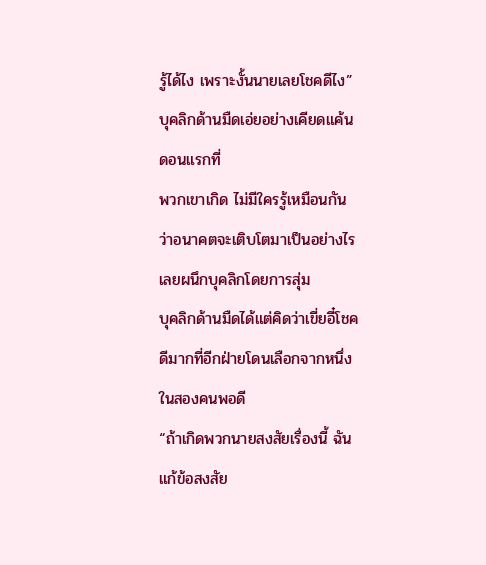รู้ได้ไง เพราะงั้นนายเลยโชคดีไง” บุคลิกด้านมืดเอ่ยอย่างเคียดแค้น ดอนแรกที่
พวกเขาเกิด ไม่มีใครรู้เหมือนกันว่าอนาคตจะเติบโตมาเป็นอย่างไร เลยผนึกบุคลิกโดยการสุ่ม
บุคลิกด้านมืดได้แต่คิดว่าเขี่ยอี๋โชคดีมากที่อีกฝ่ายโดนเลือกจากหนึ่งในสองคนพอดี
“ถ้าเกิดพวกนายสงสัยเรื่องนี้ ฉันแก้ข้อสงสัย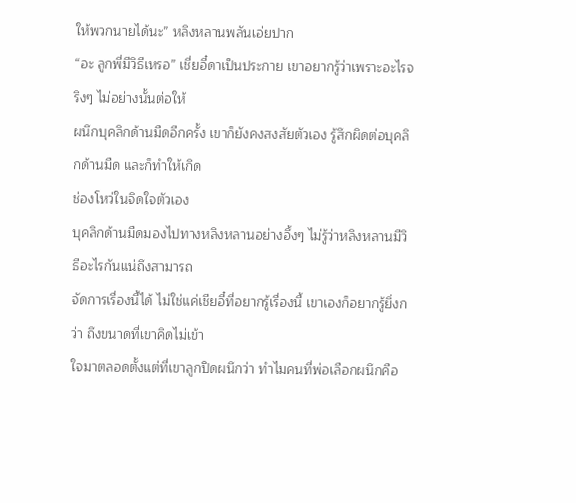ให้พวกนายได้นะ” หลิงหลานพลันเอ่ยปาก
“อะ ลูกพี่มีวิธีเหรอ” เชี่ยอี๋ดาเป็นประกาย เขาอยากรู้ว่าเพราะอะไรจริงๆ ไม่อย่างนั้นต่อให้
ผนึกบุคลิกด้านมืดอีกครั้ง เขาก็ยังคงสงสัยตัวเอง รู้สึกผิดต่อบุคลิกด้านมืด และก็ทำให้เกิด
ช่องโหว่ในจิดใจตัวเอง
บุคลิกด้านมืดมองไปทางหลิงหลานอย่างอึ้งๆ ไม่รู้ว่าหลิงหลานมีวิธีอะไรกันแน่ถึงสามารถ
จัดการเรื่องนี้ได้ ไม่ใช่แค่เชียอี๋ที่อยากรู้เรื่องนี้ เขาเองก็อยากรู้ยิ่งกว่า ถึงขนาดที่เขาคิดไม่เข้า
ใจมาตลอดตั้งแต่ที่เขาลูกปิดผนึกว่า ทำไมคนที่พ่อเลือกผนึกคือ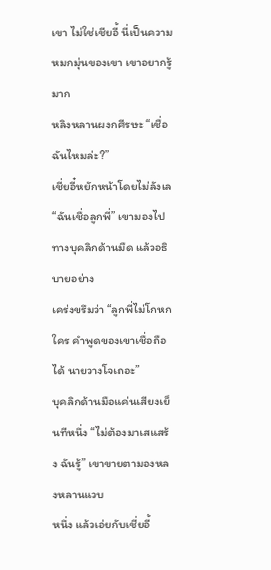เขา ไม่ใช่เชียอี้ นี่เป็นความ
หมกมุ่นของเขา เขาอยากรู้มาก
หลิงหลานผงกศีรษะ “เชื่อฉันไหมล่ะ?”
เชี่ยอี๋หยักหน้าโดยไม่ลังเล “ฉันเชื่อลูกพี่” เขามองไปทางบุคลิกด้านมืด แล้วอธิบายอย่าง
เคร่งขรึมว่า “ลูกพี่ไม่โกหกใคร คำพูดของเขาเชื่อถือได้ นายวางโจเถอะ”
บุคลิกด้านมือแค่นเสียงเย็นทีหนึ่ง “ไม่ต้องมาเสแสร้ง ฉันรู้” เขาขายตามองหลงหลานแวบ
หนึ่ง แล้วเอ่ยกับเชี่ยอี้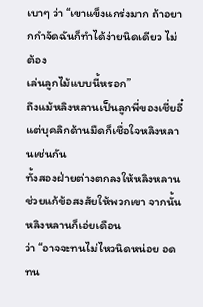เบาๆ ว่า “เขาแข็งแกร่งมาก ถ้าอยากกำจัดฉันก็ทำได้ง่ายนิดเดียว ไม่ต้อง
เล่นลูกไม้แบบนี้หรอก”
ถึงแม้หลิงหลานเป็นลูกพี่ของเชี่ยอี๋ แต่บุคลิกด้านมืดก็เชื่อใจหลิงหลานเช่นกัน
ทั้งสองฝ่ายต่างตกลงให้หลิงหลานช่วยแก้ข้อสงสัยให้พวกเขา จากนั้นหลิงหลานก็เอ่ยเดือน
ว่า “อาจจะทนไม่ไหวนิดหน่อย อดทน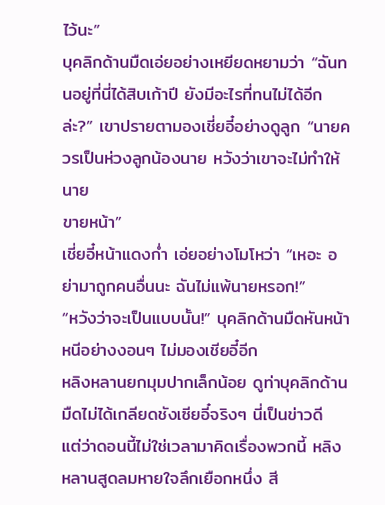ไว้นะ”
บุคลิกด้านมืดเอ่ยอย่างเหยียดหยามว่า “ฉันทนอยู่ที่นี่ได้สิบเก้าปี ยังมีอะไรที่ทนไม่ได้อีก
ล่ะ?” เขาปรายตามองเชี่ยอี๋อย่างดูลูก “นายควรเป็นห่วงลูกน้องนาย หวังว่าเขาจะไม่ทำให้นาย
ขายหน้า”
เชี่ยอี๋หน้าแดงก่ำ เอ่ยอย่างโมโหว่า “เหอะ อย่ามาถูกคนอื่นนะ ฉันไม่แพ้นายหรอก!”
“หวังว่าจะเป็นแบบนั้น!” บุคลิกด้านมืดหันหน้าหนีอย่างงอนๆ ไม่มองเชียอี๋อีก
หลิงหลานยกมุมปากเล็กน้อย ดูท่าบุคลิกด้านมืดไม่ได้เกลียดชังเซียอี๋จริงๆ นี่เป็นข่าวดี
แต่ว่าดอนนี้ไม่ใช่เวลามาคิดเรื่องพวกนี้ หลิงหลานสูดลมหายใจลึกเยือกหนึ่ง สี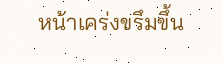หน้าเคร่งขรึมขึ้น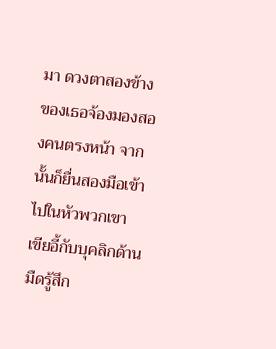มา ดวงตาสองข้างของเธอจ้องมองสองคนตรงหน้า จากนั้นก็ยื่นสองมือเข้าไปในหัวพวกเขา
เขียอี้กับบุคลิกด้านมืดรู้สึก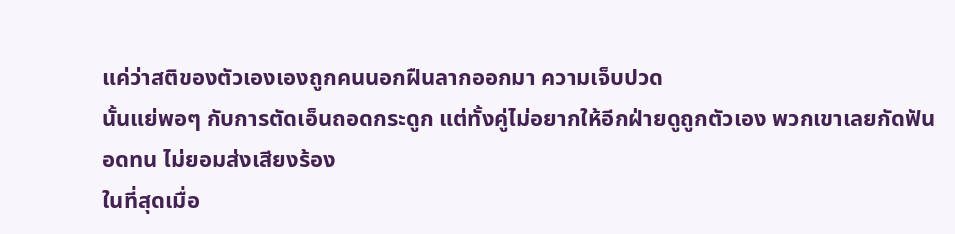แค่ว่าสติของตัวเองเองถูกคนนอกฝืนลากออกมา ความเจ็บปวด
นั้นแย่พอๆ กับการตัดเอ็นถอดกระดูก แต่ทั้งคู่ไม่อยากให้อีกฝ่ายดูถูกตัวเอง พวกเขาเลยกัดฟัน
อดทน ไม่ยอมส่งเสียงร้อง
ในที่สุดเมื่อ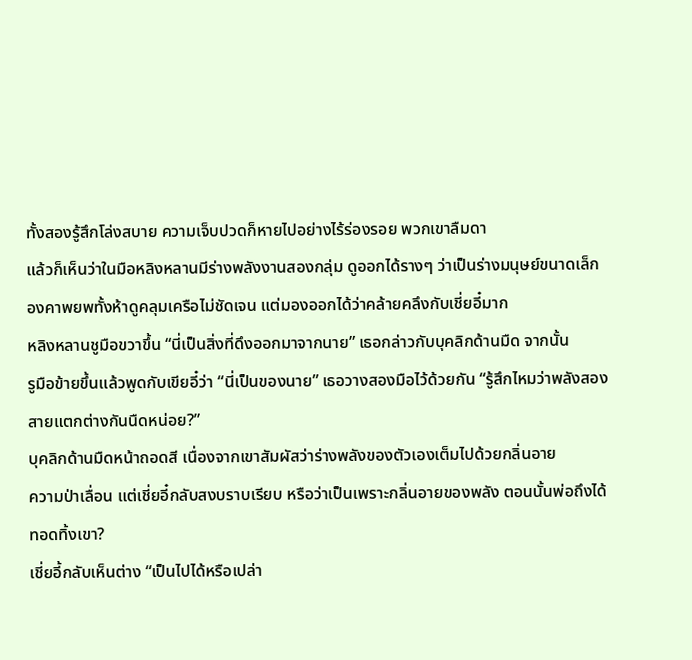ทั้งสองรู้สึกโล่งสบาย ความเจ็บปวดก็หายไปอย่างไร้ร่องรอย พวกเขาลืมดา
แล้วก็เห็นว่าในมือหลิงหลานมีร่างพลังงานสองกลุ่ม ดูออกได้รางๆ ว่าเป็นร่างมนุษย์ขนาดเล็ก
องคาพยพทั้งห้าดูคลุมเครือไม่ชัดเจน แต่มองออกได้ว่าคล้ายคลึงกับเชี่ยอี๋มาก
หลิงหลานชูมือขวาขึ้น “นี่เป็นสิ่งที่ดึงออกมาจากนาย” เธอกล่าวกับบุคลิกด้านมืด จากนั้น
รูมือข้ายขึ้นแล้วพูดกับเขียอี๋ว่า “นี่เป็นของนาย” เธอวางสองมือไว้ด้วยกัน “รู้สึกไหมว่าพลังสอง
สายแตกต่างกันนืดหน่อย?”
บุคลิกด้านมืดหน้าถอดสี เนื่องจากเขาสัมผัสว่าร่างพลังของตัวเองเต็มไปด้วยกลิ่นอาย
ความป่าเลื่อน แต่เชี่ยอี๋กลับสงบราบเรียบ หรือว่าเป็นเพราะกลิ่นอายของพลัง ตอนนั้นพ่อถึงได้
ทอดทิ้งเขา?
เชี่ยอี้กลับเห็นต่าง “เป็นไปได้หรือเปล่า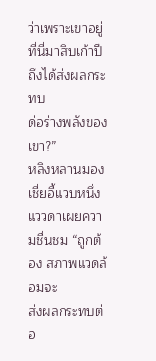ว่าเพราะเขาอยู่ที่นี่มาสิบเก้าปีถึงได้ส่งผลกระทบ
ด่อร่างพลังของเขา?”
หลิงหลานมองเชี่ยอี้แวบหนึ่ง แววดาเผยความชื่นชม “ถูกต้อง สภาพแวดล้อมจะ
ส่งผลกระทบต่อ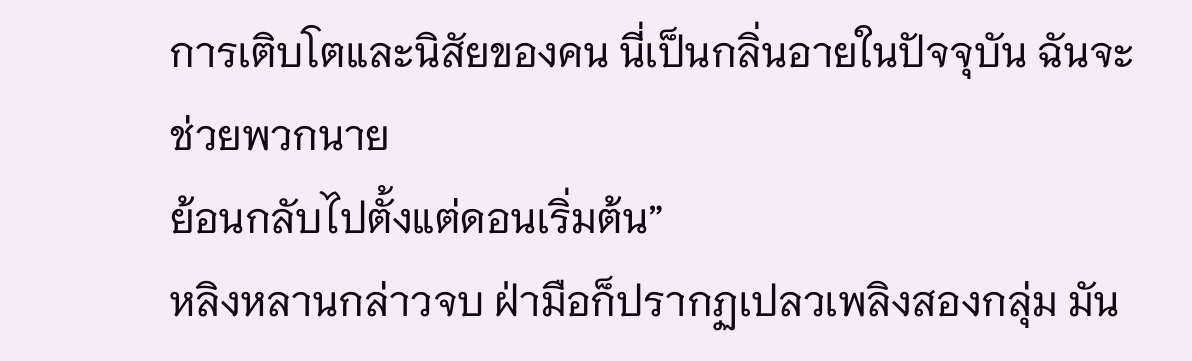การเติบโตและนิสัยของคน นี่เป็นกลิ่นอายในปัจจุบัน ฉันจะช่วยพวกนาย
ย้อนกลับไปตั้งแต่ดอนเริ่มต้น”
หลิงหลานกล่าวจบ ฝ่ามือก็ปรากฏเปลวเพลิงสองกลุ่ม มัน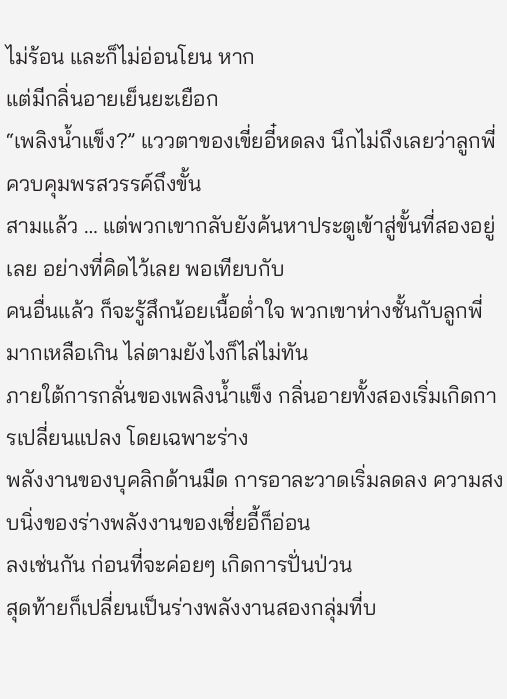ไม่ร้อน และก็ไม่อ่อนโยน หาก
แต่มีกลิ่นอายเย็นยะเยือก
“เพลิงน้ำแข็ง?” แววตาของเขี่ยอี๋หดลง นึกไม่ถึงเลยว่าลูกพี่ควบคุมพรสวรรค์ถึงขั้น
สามแล้ว … แต่พวกเขากลับยังค้นหาประตูเข้าสู่ขั้นที่สองอยู่เลย อย่างที่คิดไว้เลย พอเทียบกับ
คนอื่นแล้ว ก็จะรู้สึกน้อยเนื้อต่ำใจ พวกเขาห่างชั้นกับลูกพี่มากเหลือเกิน ไล่ตามยังไงก็ไล่ไม่ทัน
ภายใต้การกลั่นของเพลิงน้ำแข็ง กลิ่นอายทั้งสองเริ่มเกิดการเปลี่ยนแปลง โดยเฉพาะร่าง
พลังงานของบุคลิกด้านมืด การอาละวาดเริ่มลดลง ความสงบนิ่งของร่างพลังงานของเชี่ยอี้ก็อ่อน
ลงเช่นกัน ก่อนที่จะค่อยๆ เกิดการปั่นป่วน
สุดท้ายก็เปลี่ยนเป็นร่างพลังงานสองกลุ่มที่บ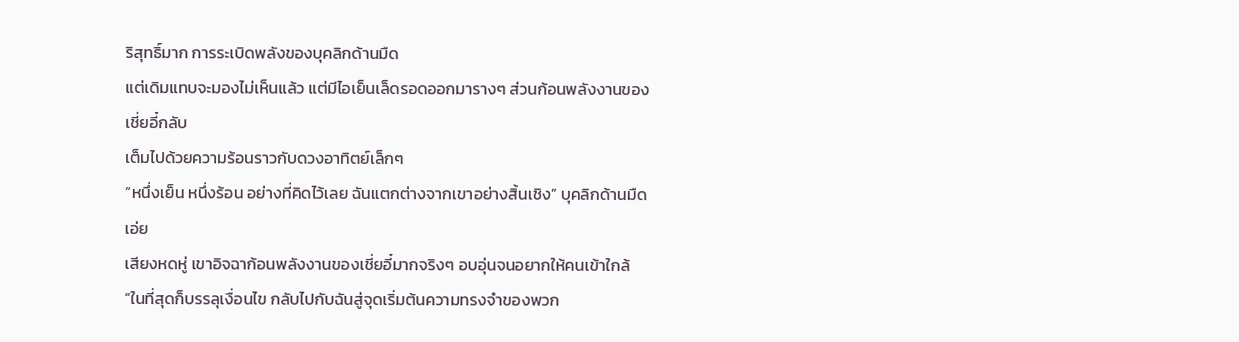ริสุทธิ์มาก การระเบิดพลังของบุคลิกด้านมืด
แต่เดิมแทบจะมองไม่เห็นแล้ว แต่มีไอเย็นเล็ดรอดออกมารางๆ ส่วนก้อนพลังงานของเชี่ยอี๋กลับ
เต็มไปด้วยความร้อนราวกับดวงอาทิตย์เล็กๆ
“หนึ่งเย็น หนึ่งร้อน อย่างที่คิดไว้เลย ฉันแตกต่างจากเขาอย่างสิ้นเชิง” บุคลิกด้านมืดเอ่ย
เสียงหดหู่ เขาอิจฉาก้อนพลังงานของเชี่ยอี๋มากจริงๆ อบอุ่นจนอยากให้คนเข้าใกล้
“ในที่สุดก็บรรลุเงื่อนไข กลับไปกับฉันสู่จุดเริ่มต้นความทรงจำของพวก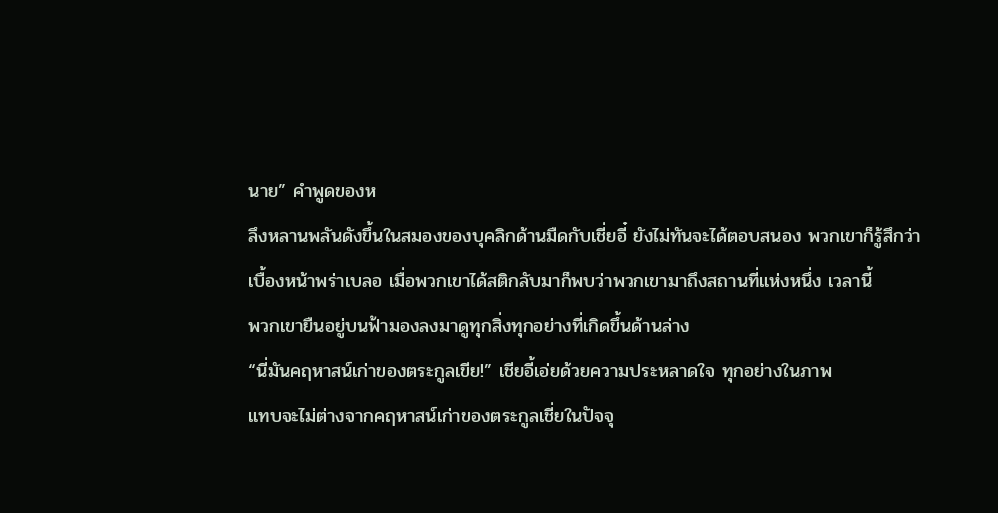นาย” คำพูดของห
ลึงหลานพลันดังขึ้นในสมองของบุคลิกด้านมืดกับเชี่ยอี๋ ยังไม่ทันจะได้ตอบสนอง พวกเขาก็รู้สึกว่า
เบื้องหน้าพร่าเบลอ เมื่อพวกเขาได้สติกลับมาก็พบว่าพวกเขามาถึงสถานที่แห่งหนึ่ง เวลานี้
พวกเขายืนอยู่บนฟ้ามองลงมาดูทุกสิ่งทุกอย่างที่เกิดขึ้นด้านล่าง
“นี่มันคฤหาสน์เก่าของตระกูลเขีย!” เชียอี้เอ่ยด้วยความประหลาดใจ ทุกอย่างในภาพ
แทบจะไม่ต่างจากคฤหาสน์เก่าของตระกูลเชี่ยในปัจจุ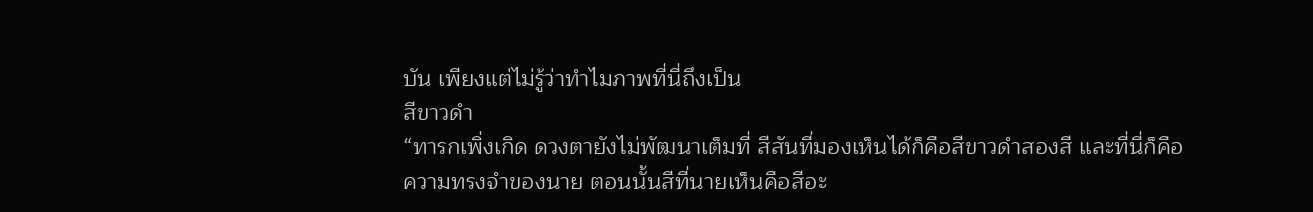บัน เพียงแต่ไม่รู้ว่าทำไมภาพที่นี่ถึงเป็น
สีขาวดำ
“ทารกเพิ่งเกิด ดวงตายังไม่พัฒนาเต็มที่ สีสันที่มองเห็นได้ก็คือสีขาวดำสองสี และที่นี่ก็คือ
ความทรงจำของนาย ตอนนั้นสีที่นายเห็นคือสีอะ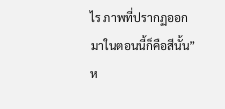ไร ภาพที่ปรากฏออกมาในตอนนี้ก็คือสีนั้น” ห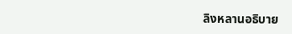ลิงหลานอธิบาย